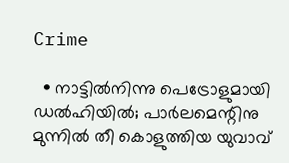Crime

  • നാട്ടില്‍നിന്നു പെട്രോളുമായി ഡല്‍ഹിയില്‍; പാര്‍ലമെന്റിനു മുന്നില്‍ തീ കൊളുത്തിയ യുവാവ്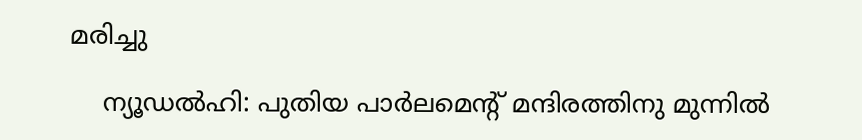മരിച്ചു

    ന്യൂഡല്‍ഹി: പുതിയ പാര്‍ലമെന്റ് മന്ദിരത്തിനു മുന്നില്‍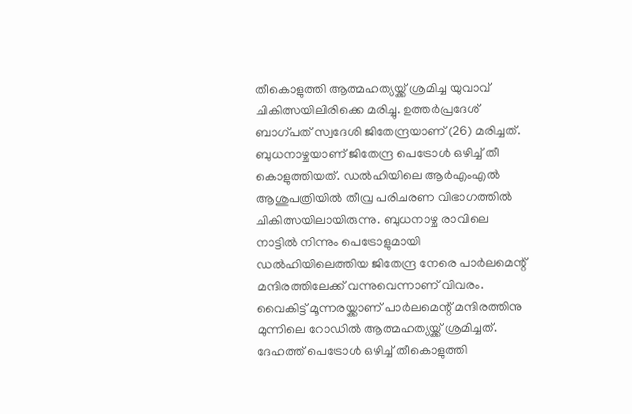തീകൊളുത്തി ആത്മഹത്യയ്ക്ക് ശ്രമിച്ച യുവാവ് ചികിത്സയിലിരിക്കെ മരിച്ചു. ഉത്തര്‍പ്രദേശ് ബാഗ്പത് സ്വദേശി ജിതേന്ദ്രയാണ് (26) മരിച്ചത്. ബുധനാഴ്ചയാണ് ജിതേന്ദ്ര പെട്രോള്‍ ഒഴിച്ച് തീ കൊളുത്തിയത്. ഡല്‍ഹിയിലെ ആര്‍എംഎല്‍ ആശുപത്രിയില്‍ തീവ്ര പരിചരണ വിഭാഗത്തില്‍ ചികിത്സയിലായിരുന്നു. ബുധനാഴ്ച രാവിലെ നാട്ടില്‍ നിന്നും പെട്രോളുമായി ഡല്‍ഹിയിലെത്തിയ ജിതേന്ദ്ര നേരെ പാര്‍ലമെന്റ് മന്ദിരത്തിലേക്ക് വന്നുവെന്നാണ് വിവരം. വൈകിട്ട് മൂന്നരയ്ക്കാണ് പാര്‍ലമെന്റ് മന്ദിരത്തിനു മുന്നിലെ റോഡില്‍ ആത്മഹത്യയ്ക്ക് ശ്രമിച്ചത്. ദേഹത്ത് പെട്രോള്‍ ഒഴിച്ച് തീകൊളുത്തി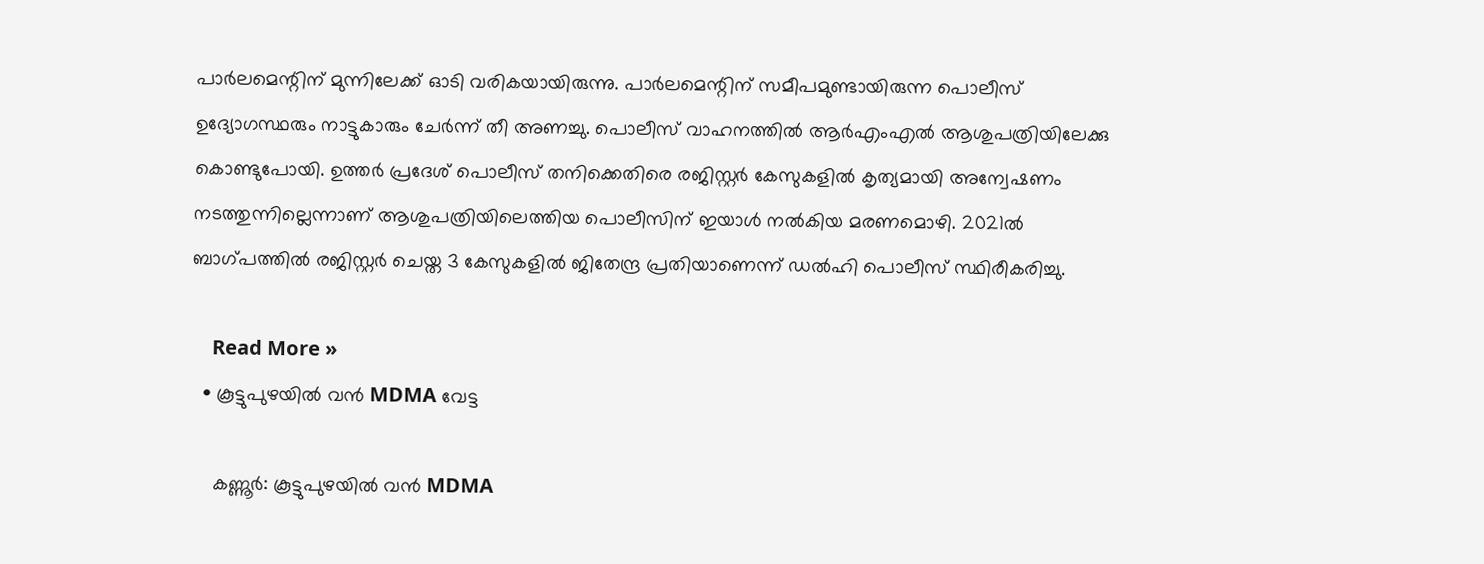പാര്‍ലമെന്റിന് മുന്നിലേക്ക് ഓടി വരികയായിരുന്നു. പാര്‍ലമെന്റിന് സമീപമുണ്ടായിരുന്ന പൊലീസ് ഉദ്യോഗസ്ഥരും നാട്ടുകാരും ചേര്‍ന്ന് തീ അണച്ചു. പൊലീസ് വാഹനത്തില്‍ ആര്‍എംഎല്‍ ആശുപത്രിയിലേക്കു കൊണ്ടുപോയി. ഉത്തര്‍ പ്രദേശ് പൊലീസ് തനിക്കെതിരെ രജിസ്റ്റര്‍ കേസുകളില്‍ കൃത്യമായി അന്വേഷണം നടത്തുന്നില്ലെന്നാണ് ആശുപത്രിയിലെത്തിയ പൊലീസിന് ഇയാള്‍ നല്‍കിയ മരണമൊഴി. 2021ല്‍ ബാഗ്പത്തില്‍ രജിസ്റ്റര്‍ ചെയ്ത 3 കേസുകളില്‍ ജിതേന്ദ്ര പ്രതിയാണെന്ന് ഡല്‍ഹി പൊലീസ് സ്ഥിരീകരിച്ചു.

    Read More »
  • കൂട്ടുപുഴയില്‍ വന്‍ MDMA വേട്ട

    കണ്ണൂര്‍: കൂട്ടുപുഴയില്‍ വന്‍ MDMA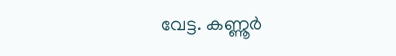വേട്ട. കണ്ണൂര്‍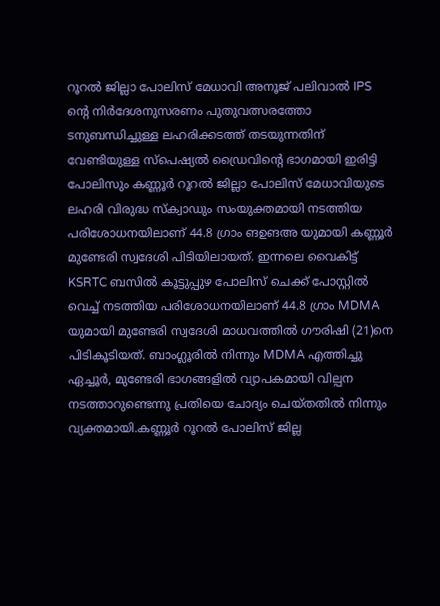റൂറല്‍ ജില്ലാ പോലിസ് മേധാവി അനൂജ് പലിവാല്‍ IPS ന്റെ നിര്‍ദേശനുസരണം പുതുവത്സരത്തോ ടനുബന്ധിച്ചുള്ള ലഹരിക്കടത്ത് തടയുന്നതിന് വേണ്ടിയുള്ള സ്‌പെഷ്യല്‍ ഡ്രൈവിന്റെ ഭാഗമായി ഇരിട്ടി പോലിസും കണ്ണൂര്‍ റൂറല്‍ ജില്ലാ പോലിസ് മേധാവിയുടെ ലഹരി വിരുദ്ധ സ്‌ക്വാഡും സംയുക്തമായി നടത്തിയ പരിശോധനയിലാണ് 44.8 ഗ്രാം ങഉങഅ യുമായി കണ്ണൂര്‍ മുണ്ടേരി സ്വദേശി പിടിയിലായത്. ഇന്നലെ വൈകിട്ട് KSRTC ബസില്‍ കൂട്ടുപ്പുഴ പോലിസ് ചെക്ക് പോസ്റ്റില്‍ വെച്ച് നടത്തിയ പരിശോധനയിലാണ് 44.8 ഗ്രാം MDMA യുമായി മുണ്ടേരി സ്വദേശി മാധവത്തില്‍ ഗൗരിഷി (21)നെ പിടികൂടിയത്. ബാംഗ്ലൂരില്‍ നിന്നും MDMA എത്തിച്ചു ഏച്ചൂര്‍, മുണ്ടേരി ഭാഗങ്ങളില്‍ വ്യാപകമായി വില്പന നടത്താറുണ്ടെന്നു പ്രതിയെ ചോദ്യം ചെയ്തതില്‍ നിന്നും വ്യക്തമായി.കണ്ണൂര്‍ റൂറല്‍ പോലിസ് ജില്ല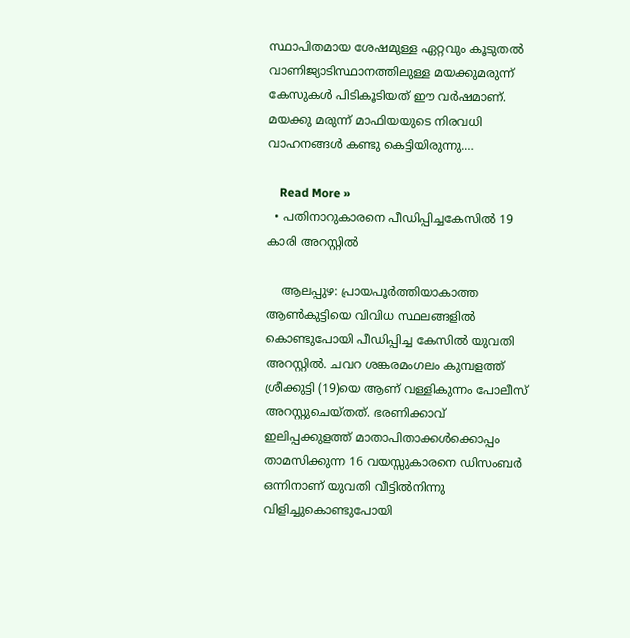സ്ഥാപിതമായ ശേഷമുള്ള ഏറ്റവും കൂടുതല്‍ വാണിജ്യാടിസ്ഥാനത്തിലുള്ള മയക്കുമരുന്ന് കേസുകള്‍ പിടികൂടിയത് ഈ വര്‍ഷമാണ്. മയക്കു മരുന്ന് മാഫിയയുടെ നിരവധി വാഹനങ്ങള്‍ കണ്ടു കെട്ടിയിരുന്നു.…

    Read More »
  • പതിനാറുകാരനെ പീഡിപ്പിച്ചകേസില്‍ 19 കാരി അറസ്റ്റില്‍

    ആലപ്പുഴ: പ്രായപൂര്‍ത്തിയാകാത്ത ആണ്‍കുട്ടിയെ വിവിധ സ്ഥലങ്ങളില്‍ കൊണ്ടുപോയി പീഡിപ്പിച്ച കേസില്‍ യുവതി അറസ്റ്റില്‍. ചവറ ശങ്കരമംഗലം കുമ്പളത്ത് ശ്രീക്കുട്ടി (19)യെ ആണ് വള്ളികുന്നം പോലീസ് അറസ്റ്റുചെയ്തത്. ഭരണിക്കാവ് ഇലിപ്പക്കുളത്ത് മാതാപിതാക്കള്‍ക്കൊപ്പം താമസിക്കുന്ന 16 വയസ്സുകാരനെ ഡിസംബര്‍ ഒന്നിനാണ് യുവതി വീട്ടില്‍നിന്നു വിളിച്ചുകൊണ്ടുപോയി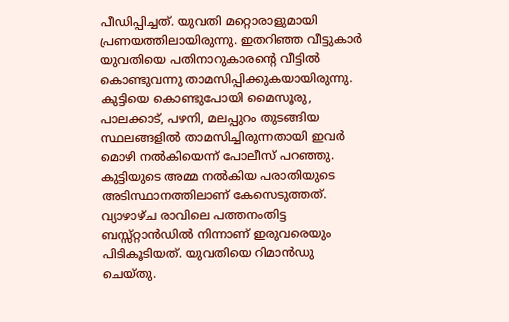പീഡിപ്പിച്ചത്. യുവതി മറ്റൊരാളുമായി പ്രണയത്തിലായിരുന്നു. ഇതറിഞ്ഞ വീട്ടുകാര്‍ യുവതിയെ പതിനാറുകാരന്റെ വീട്ടില്‍ കൊണ്ടുവന്നു താമസിപ്പിക്കുകയായിരുന്നു. കുട്ടിയെ കൊണ്ടുപോയി മൈസൂരു, പാലക്കാട്, പഴനി, മലപ്പുറം തുടങ്ങിയ സ്ഥലങ്ങളില്‍ താമസിച്ചിരുന്നതായി ഇവര്‍ മൊഴി നല്‍കിയെന്ന് പോലീസ് പറഞ്ഞു. കുട്ടിയുടെ അമ്മ നല്‍കിയ പരാതിയുടെ അടിസ്ഥാനത്തിലാണ് കേസെടുത്തത്. വ്യാഴാഴ്ച രാവിലെ പത്തനംതിട്ട ബസ്സ്റ്റാന്‍ഡില്‍ നിന്നാണ് ഇരുവരെയും പിടികൂടിയത്. യുവതിയെ റിമാന്‍ഡു ചെയ്തു.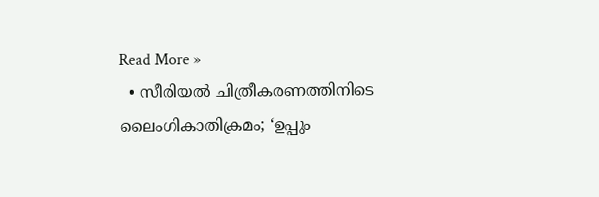Read More »
  • സീരിയല്‍ ചിത്രീകരണത്തിനിടെ ലൈംഗികാതിക്രമം; ‘ഉപ്പും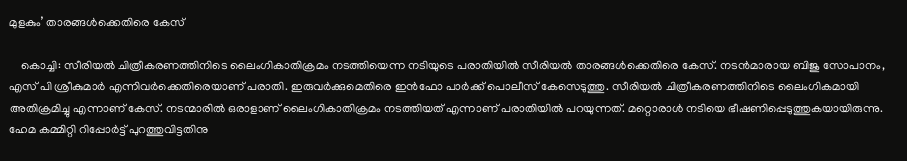മുളകും’ താരങ്ങള്‍ക്കെതിരെ കേസ്

    കൊച്ചി: സീരിയല്‍ ചിത്രീകരണത്തിനിടെ ലൈംഗികാതിക്രമം നടത്തിയെന്ന നടിയുടെ പരാതിയില്‍ സീരിയല്‍ താരങ്ങള്‍ക്കെതിരെ കേസ്. നടന്‍മാരായ ബിജു സോപാനം, എസ് പി ശ്രീകുമാര്‍ എന്നിവര്‍ക്കെതിരെയാണ് പരാതി. ഇരുവര്‍ക്കുമെതിരെ ഇന്‍ഫോ പാര്‍ക്ക് പൊലീസ് കേസെടുത്തു. സീരിയല്‍ ചിത്രീകരണത്തിനിടെ ലൈംഗികമായി അതിക്രമിച്ചു എന്നാണ് കേസ്. നടന്മാരില്‍ ഒരാളാണ് ലൈംഗികാതിക്രമം നടത്തിയത് എന്നാണ് പരാതിയില്‍ പറയുന്നത്. മറ്റൊരാള്‍ നടിയെ ഭീഷണിപ്പെടുത്തുകയായിരുന്നു. ഹേമ കമ്മിറ്റി റിപ്പോര്‍ട്ട് പുറത്തുവിട്ടതിനു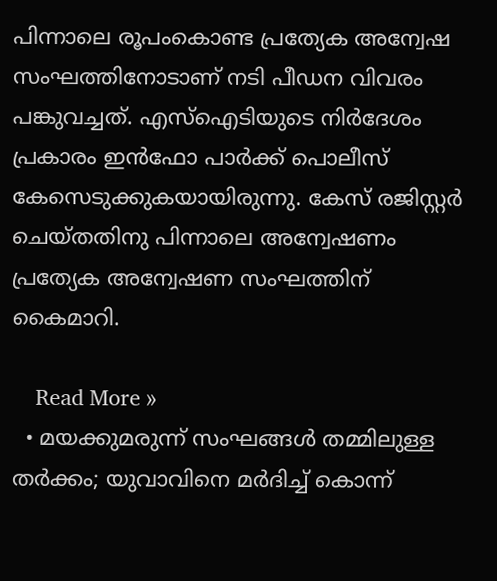പിന്നാലെ രൂപംകൊണ്ട പ്രത്യേക അന്വേഷ സംഘത്തിനോടാണ് നടി പീഡന വിവരം പങ്കുവച്ചത്. എസ്‌ഐടിയുടെ നിര്‍ദേശം പ്രകാരം ഇന്‍ഫോ പാര്‍ക്ക് പൊലീസ് കേസെടുക്കുകയായിരുന്നു. കേസ് രജിസ്റ്റര്‍ ചെയ്തതിനു പിന്നാലെ അന്വേഷണം പ്രത്യേക അന്വേഷണ സംഘത്തിന് കൈമാറി.

    Read More »
  • മയക്കുമരുന്ന് സംഘങ്ങള്‍ തമ്മിലുള്ള തര്‍ക്കം; യുവാവിനെ മര്‍ദിച്ച് കൊന്ന്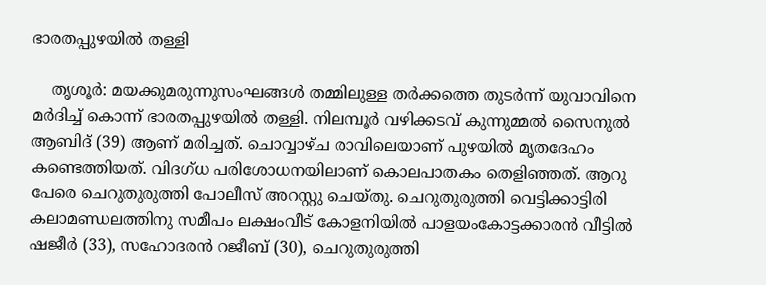ഭാരതപ്പുഴയില്‍ തള്ളി

    തൃശൂര്‍: മയക്കുമരുന്നുസംഘങ്ങള്‍ തമ്മിലുള്ള തര്‍ക്കത്തെ തുടര്‍ന്ന് യുവാവിനെ മര്‍ദിച്ച് കൊന്ന് ഭാരതപ്പുഴയില്‍ തള്ളി. നിലമ്പൂര്‍ വഴിക്കടവ് കുന്നുമ്മല്‍ സൈനുല്‍ ആബിദ് (39) ആണ് മരിച്ചത്. ചൊവ്വാഴ്ച രാവിലെയാണ് പുഴയില്‍ മൃതദേഹം കണ്ടെത്തിയത്. വിദഗ്ധ പരിശോധനയിലാണ് കൊലപാതകം തെളിഞ്ഞത്. ആറു പേരെ ചെറുതുരുത്തി പോലീസ് അറസ്റ്റു ചെയ്തു. ചെറുതുരുത്തി വെട്ടിക്കാട്ടിരി കലാമണ്ഡലത്തിനു സമീപം ലക്ഷംവീട് കോളനിയില്‍ പാളയംകോട്ടക്കാരന്‍ വീട്ടില്‍ ഷജീര്‍ (33), സഹോദരന്‍ റജീബ് (30), ചെറുതുരുത്തി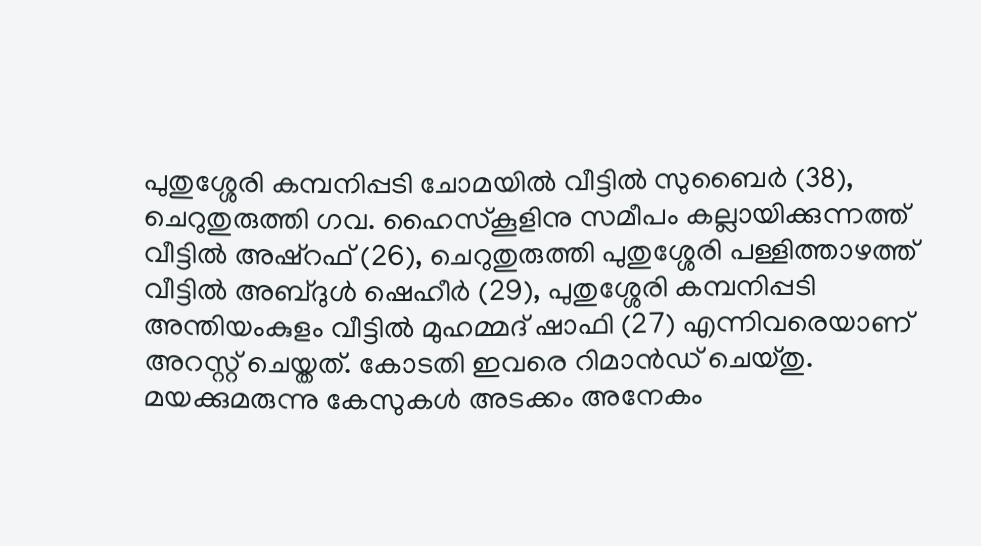പുതുശ്ശേരി കമ്പനിപ്പടി ചോമയില്‍ വീട്ടില്‍ സുബൈര്‍ (38), ചെറുതുരുത്തി ഗവ. ഹൈസ്‌കൂളിനു സമീപം കല്ലായിക്കുന്നത്ത് വീട്ടില്‍ അഷ്റഫ് (26), ചെറുതുരുത്തി പുതുശ്ശേരി പള്ളിത്താഴത്ത് വീട്ടില്‍ അബ്ദുള്‍ ഷെഹീര്‍ (29), പുതുശ്ശേരി കമ്പനിപ്പടി അന്തിയംകുളം വീട്ടില്‍ മുഹമ്മദ് ഷാഫി (27) എന്നിവരെയാണ് അറസ്റ്റ് ചെയ്തത്. കോടതി ഇവരെ റിമാന്‍ഡ് ചെയ്തു. മയക്കുമരുന്നു കേസുകള്‍ അടക്കം അനേകം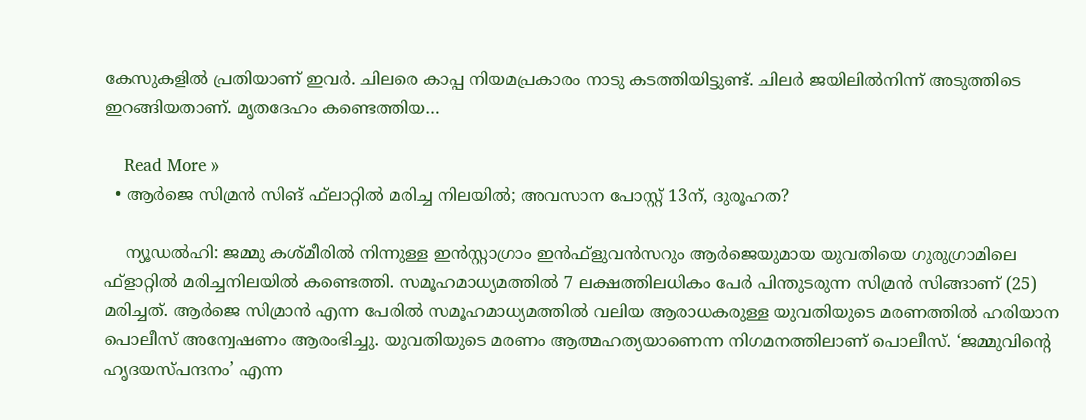കേസുകളില്‍ പ്രതിയാണ് ഇവര്‍. ചിലരെ കാപ്പ നിയമപ്രകാരം നാടു കടത്തിയിട്ടുണ്ട്. ചിലര്‍ ജയിലില്‍നിന്ന് അടുത്തിടെ ഇറങ്ങിയതാണ്. മൃതദേഹം കണ്ടെത്തിയ…

    Read More »
  • ആര്‍ജെ സിമ്രന്‍ സിങ് ഫ്‌ലാറ്റില്‍ മരിച്ച നിലയില്‍; അവസാന പോസ്റ്റ് 13ന്, ദുരൂഹത?

    ന്യൂഡല്‍ഹി: ജമ്മു കശ്മീരില്‍ നിന്നുള്ള ഇന്‍സ്റ്റാഗ്രാം ഇന്‍ഫ്‌ളുവന്‍സറും ആര്‍ജെയുമായ യുവതിയെ ഗുരുഗ്രാമിലെ ഫ്‌ളാറ്റില്‍ മരിച്ചനിലയില്‍ കണ്ടെത്തി. സമൂഹമാധ്യമത്തില്‍ 7 ലക്ഷത്തിലധികം പേര്‍ പിന്തുടരുന്ന സിമ്രന്‍ സിങ്ങാണ് (25) മരിച്ചത്. ആര്‍ജെ സിമ്രാന്‍ എന്ന പേരില്‍ സമൂഹമാധ്യമത്തില്‍ വലിയ ആരാധകരുള്ള യുവതിയുടെ മരണത്തില്‍ ഹരിയാന പൊലീസ് അന്വേഷണം ആരംഭിച്ചു. യുവതിയുടെ മരണം ആത്മഹത്യയാണെന്ന നിഗമനത്തിലാണ് പൊലീസ്. ‘ജമ്മുവിന്റെ ഹൃദയസ്പന്ദനം’ എന്ന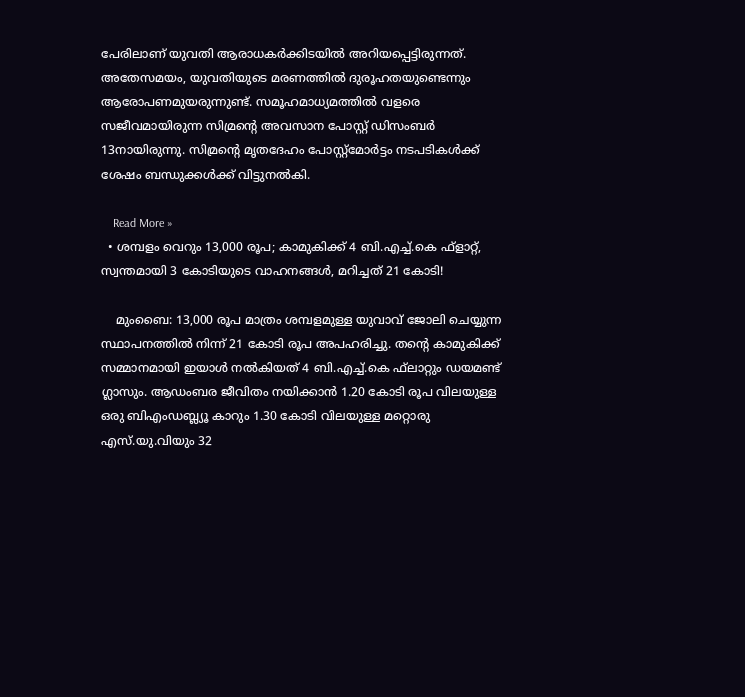പേരിലാണ് യുവതി ആരാധകര്‍ക്കിടയില്‍ അറിയപ്പെട്ടിരുന്നത്. അതേസമയം, യുവതിയുടെ മരണത്തില്‍ ദുരൂഹതയുണ്ടെന്നും ആരോപണമുയരുന്നുണ്ട്. സമൂഹമാധ്യമത്തില്‍ വളരെ സജീവമായിരുന്ന സിമ്രന്റെ അവസാന പോസ്റ്റ് ഡിസംബര്‍ 13നായിരുന്നു. സിമ്രന്റെ മൃതദേഹം പോസ്റ്റ്മോര്‍ട്ടം നടപടികള്‍ക്ക് ശേഷം ബന്ധുക്കള്‍ക്ക് വിട്ടുനല്‍കി.

    Read More »
  • ശമ്പളം വെറും 13,000 രൂപ; കാമുകിക്ക് 4 ബി.എച്ച്.കെ ഫ്‌ളാറ്റ്, സ്വന്തമായി 3 കോടിയുടെ വാഹനങ്ങള്‍, മറിച്ചത് 21 കോടി!

    മുംബൈ: 13,000 രൂപ മാത്രം ശമ്പളമുള്ള യുവാവ് ജോലി ചെയ്യുന്ന സ്ഥാപനത്തില്‍ നിന്ന് 21 കോടി രൂപ അപഹരിച്ചു. തന്റെ കാമുകിക്ക് സമ്മാനമായി ഇയാള്‍ നല്‍കിയത് 4 ബി.എച്ച്.കെ ഫ്‌ലാറ്റും ഡയമണ്ട് ഗ്ലാസും. ആഡംബര ജീവിതം നയിക്കാന്‍ 1.20 കോടി രൂപ വിലയുള്ള ഒരു ബിഎംഡബ്ല്യൂ കാറും 1.30 കോടി വിലയുള്ള മറ്റൊരു എസ്.യു.വിയും 32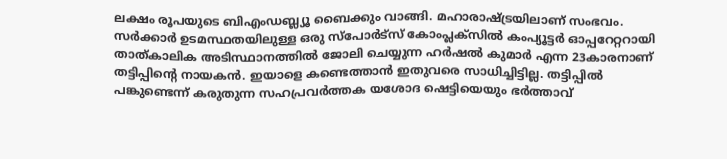ലക്ഷം രൂപയുടെ ബിഎംഡബ്ല്യൂ ബൈക്കും വാങ്ങി. മഹാരാഷ്ട്രയിലാണ് സംഭവം. സര്‍ക്കാര്‍ ഉടമസ്ഥതയിലുള്ള ഒരു സ്‌പോര്‍ട്‌സ് കോംപ്ലക്‌സില്‍ കംപ്യൂട്ടര്‍ ഓപ്പറേറ്ററായി താത്കാലിക അടിസ്ഥാനത്തില്‍ ജോലി ചെയ്യുന്ന ഹര്‍ഷല്‍ കുമാര്‍ എന്ന 23കാരനാണ് തട്ടിപ്പിന്റെ നായകന്‍. ഇയാളെ കണ്ടെത്താന്‍ ഇതുവരെ സാധിച്ചിട്ടില്ല. തട്ടിപ്പില്‍ പങ്കുണ്ടെന്ന് കരുതുന്ന സഹപ്രവര്‍ത്തക യശോദ ഷെട്ടിയെയും ഭര്‍ത്താവ്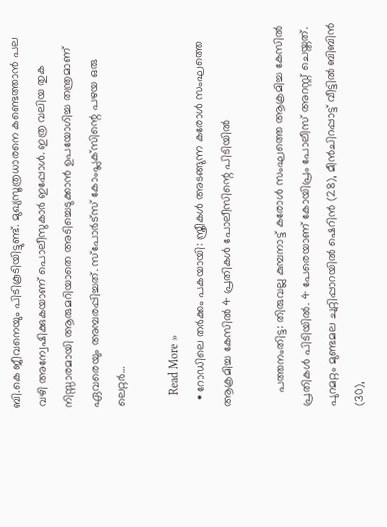ബി.കെ ജീവനെയും പിടികൂടിയിട്ടുണ്ട്. മുഖ്യസൂത്രധാരനെ കണ്ടെത്താന്‍ പല വഴി അന്വേഷിക്കുകയാണ് പൊലീസുകാര്‍ ഇപ്പോള്‍. ഇത്ര വലിയ തുക നിസ്സാരമായി ആരുമറിയാതെ അടിച്ചെടുക്കാന്‍ ഉപയോഗിച്ച തന്ത്രമാണ് ഏവരെയും അമ്പരപ്പിച്ചത്. സ്‌പോര്‍ട്‌സ് കോംപ്ലക്‌സിന്റെ പഴയ ഒരു ലെറ്റര്‍…

    Read More »
  • റോഡിലെ തര്‍ക്കം പകയായി: സ്ത്രീകള്‍ അടങ്ങുന്ന കരോള്‍ സംഘത്തെ ആക്രമിച്ച കേസില്‍ 4 പ്രതികള്‍ പോലീസിന്റെ പിടിയില്‍

    പത്തനംതിട്ട: തിരുവല്ല കുമ്പനാട്ട് കരോള്‍ സംഘത്തെ ആക്രമിച്ച കേസില്‍ പ്രതികള്‍ പിടിയില്‍. 4 പേരെയാണ് കോയിപ്രം പോലീസ് അറസ്റ്റ് ചെയ്തത്. പുറമറ്റം മുണ്ടമല ചുറ്റിപ്പാറയില്‍ ഷെറിന്‍ (28), മീന്‍ചിറപ്പാട്ട് വീട്ടില്‍ ബിബിന്‍ (30),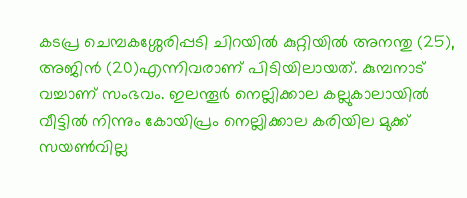കടപ്ര ചെമ്പകശ്ശേരിപ്പടി ചിറയില്‍ കുറ്റിയില്‍ അനന്തു (25), അജിന്‍ (20)എന്നിവരാണ് പിടിയിലായത്. കുമ്പനാട് വച്ചാണ് സംഭവം. ഇലന്തൂര്‍ നെല്ലിക്കാല കല്ലുകാലായില്‍ വീട്ടില്‍ നിന്നും കോയിപ്രം നെല്ലിക്കാല കരിയില മുക്ക് സയണ്‍വില്ല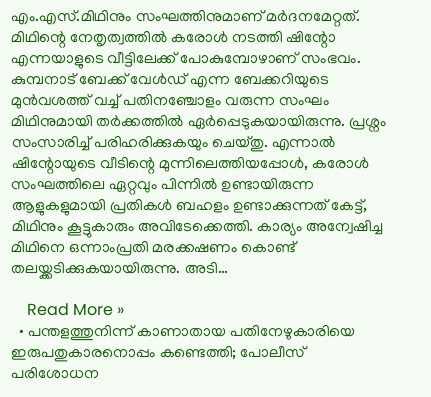എം.എസ്.മിഥിനും സംഘത്തിനുമാണ് മര്‍ദനമേറ്റത്. മിഥിന്റെ നേതൃത്വത്തില്‍ കരോള്‍ നടത്തി ഷിന്റോ എന്നയാളുടെ വീട്ടിലേക്ക് പോകുമ്പോഴാണ് സംഭവം. കുമ്പനാട് ബേക്ക് വേള്‍ഡ് എന്ന ബേക്കറിയുടെ മുന്‍വശത്ത് വച്ച് പതിനഞ്ചോളം വരുന്ന സംഘം മിഥിനുമായി തര്‍ക്കത്തില്‍ ഏര്‍പ്പെടുകയായിരുന്നു. പ്രശ്നം സംസാരിച്ച് പരിഹരിക്കുകയും ചെയ്തു. എന്നാല്‍ ഷിന്റോയുടെ വീടിന്റെ മുന്നിലെത്തിയപ്പോള്‍, കരോള്‍ സംഘത്തിലെ ഏറ്റവും പിന്നില്‍ ഉണ്ടായിരുന്ന ആളുകളുമായി പ്രതികള്‍ ബഹളം ഉണ്ടാക്കുന്നത് കേട്ട്, മിഥിനും കൂട്ടുകാരും അവിടേക്കെത്തി. കാര്യം അന്വേഷിച്ച മിഥിനെ ഒന്നാംപ്രതി മരക്കഷണം കൊണ്ട് തലയ്ക്കടിക്കുകയായിരുന്നു. അടി…

    Read More »
  • പന്തളത്തുനിന്ന് കാണാതായ പതിനേഴുകാരിയെ ഇരുപതുകാരനൊപ്പം കണ്ടെത്തി; പോലീസ് പരിശോധന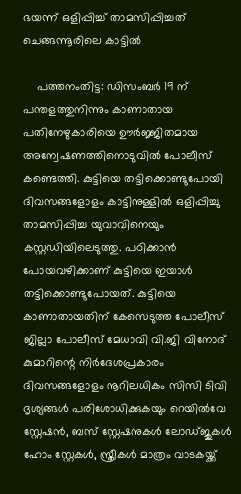ഭയന്ന് ഒളിപ്പിച്ച് താമസിപ്പിച്ചത് ചെങ്ങന്നൂരിലെ കാട്ടില്‍

    പത്തനംതിട്ട: ഡിസംബര്‍ 19 ന് പന്തളത്തുനിന്നും കാണാതായ പതിനേഴുകാരിയെ ഊര്‍ജ്ജിതമായ അന്വേഷണത്തിനൊടുവില്‍ പോലീസ് കണ്ടെത്തി. കുട്ടിയെ തട്ടിക്കൊണ്ടുപോയി ദിവസങ്ങളോളം കാട്ടിനുള്ളില്‍ ഒളിപ്പിച്ചു താമസിപ്പിച്ച യുവാവിനെയും കസ്റ്റഡിയിലെടുത്തു. പഠിക്കാന്‍ പോയവഴിക്കാണ് കുട്ടിയെ ഇയാള്‍ തട്ടിക്കൊണ്ടുപോയത്. കുട്ടിയെ കാണാതായതിന് കേസെടുത്ത പോലീസ് ജില്ലാ പോലീസ് മേധാവി വി.ജി വിനോദ് കുമാറിന്റെ നിര്‍ദേശപ്രകാരം ദിവസങ്ങളോളം നൂറിലധികം സിസി ടിവി ദൃശ്യങ്ങള്‍ പരിശോധിക്കുകയും റെയില്‍വേ സ്റ്റേഷന്‍, ബസ് സ്റ്റേഷനുകള്‍ ലോഡ്ജുകള്‍ ഹോം സ്റ്റേകള്‍, സ്ത്രീകള്‍ മാത്രം വാടകയ്ക്ക്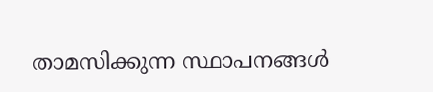താമസിക്കുന്ന സ്ഥാപനങ്ങള്‍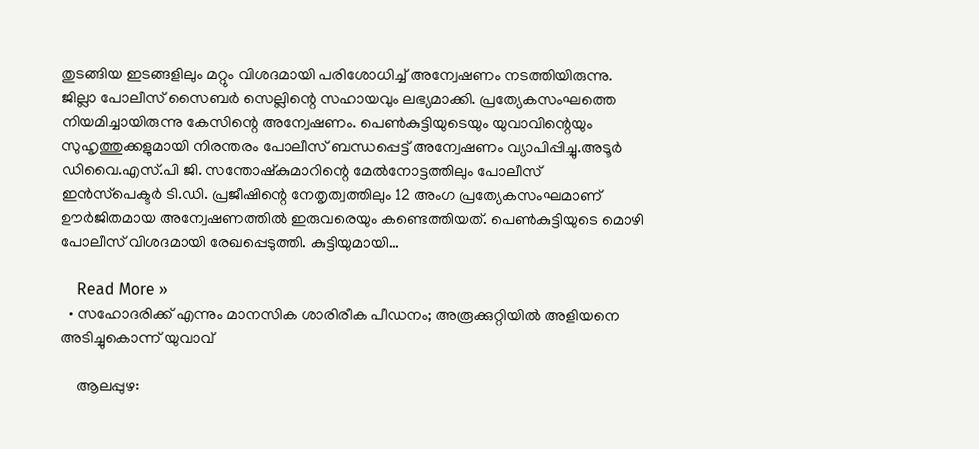തുടങ്ങിയ ഇടങ്ങളിലും മറ്റും വിശദമായി പരിശോധിച്ച് അന്വേഷണം നടത്തിയിരുന്നു. ജില്ലാ പോലീസ് സൈബര്‍ സെല്ലിന്റെ സഹായവും ലഭ്യമാക്കി. പ്രത്യേകസംഘത്തെ നിയമിച്ചായിരുന്നു കേസിന്റെ അന്വേഷണം. പെണ്‍കുട്ടിയുടെയും യുവാവിന്റെയും സുഹൃത്തുക്കളുമായി നിരന്തരം പോലീസ് ബന്ധപ്പെട്ട് അന്വേഷണം വ്യാപിപ്പിച്ചു.അടൂര്‍ ഡിവൈ.എസ്.പി ജി. സന്തോഷ്‌കുമാറിന്റെ മേല്‍നോട്ടത്തിലും പോലീസ് ഇന്‍സ്‌പെക്ടര്‍ ടി.ഡി. പ്രജീഷിന്റെ നേതൃത്വത്തിലും 12 അംഗ പ്രത്യേകസംഘമാണ് ഊര്‍ജിതമായ അന്വേഷണത്തില്‍ ഇരുവരെയും കണ്ടെത്തിയത്. പെണ്‍കുട്ടിയുടെ മൊഴി പോലീസ് വിശദമായി രേഖപ്പെടുത്തി. കുട്ടിയുമായി…

    Read More »
  • സഹോദരിക്ക് എന്നും മാനസിക ശാരിരീക പീഡനം; അരൂക്കുറ്റിയില്‍ അളിയനെ അടിച്ചുകൊന്ന് യുവാവ്

    ആലപ്പുഴ: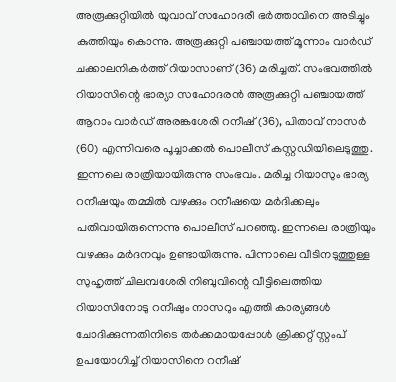അരൂക്കുറ്റിയില്‍ യുവാവ് സഹോദരീ ഭര്‍ത്താവിനെ അടിച്ചും കുത്തിയും കൊന്നു. അരൂക്കുറ്റി പഞ്ചായത്ത് മൂന്നാം വാര്‍ഡ് ചക്കാലനികര്‍ത്ത് റിയാസാണ് (36) മരിച്ചത്. സംഭവത്തില്‍ റിയാസിന്റെ ഭാര്യാ സഹോദരന്‍ അരൂക്കുറ്റി പഞ്ചായത്ത് ആറാം വാര്‍ഡ് അരങ്കശേരി റനീഷ് (36), പിതാവ് നാസര്‍ (60) എന്നിവരെ പൂച്ചാക്കല്‍ പൊലീസ് കസ്റ്റഡിയിലെടുത്തു. ഇന്നലെ രാത്രിയായിരുന്നു സംഭവം. മരിച്ച റിയാസും ഭാര്യ റനീഷയും തമ്മില്‍ വഴക്കും റനീഷയെ മര്‍ദിക്കലും പതിവായിരുന്നെന്നു പൊലീസ് പറഞ്ഞു. ഇന്നലെ രാത്രിയും വഴക്കും മര്‍ദനവും ഉണ്ടായിരുന്നു. പിന്നാലെ വീടിനടുത്തുള്ള സുഹൃത്ത് ചിലമ്പശേരി നിബുവിന്റെ വീട്ടിലെത്തിയ റിയാസിനോടു റനീഷും നാസറും എത്തി കാര്യങ്ങള്‍ ചോദിക്കുന്നതിനിടെ തര്‍ക്കമായപ്പോള്‍ ക്രിക്കറ്റ് സ്റ്റംപ് ഉപയോഗിച്ച് റിയാസിനെ റനീഷ്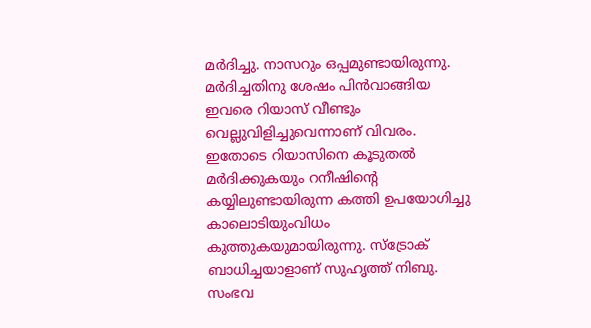മര്‍ദിച്ചു. നാസറും ഒപ്പമുണ്ടായിരുന്നു. മര്‍ദിച്ചതിനു ശേഷം പിന്‍വാങ്ങിയ ഇവരെ റിയാസ് വീണ്ടും വെല്ലുവിളിച്ചുവെന്നാണ് വിവരം. ഇതോടെ റിയാസിനെ കൂടുതല്‍ മര്‍ദിക്കുകയും റനീഷിന്റെ കയ്യിലുണ്ടായിരുന്ന കത്തി ഉപയോഗിച്ചു കാലൊടിയുംവിധം കുത്തുകയുമായിരുന്നു. സ്‌ട്രോക് ബാധിച്ചയാളാണ് സുഹൃത്ത് നിബു. സംഭവ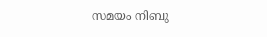സമയം നിബു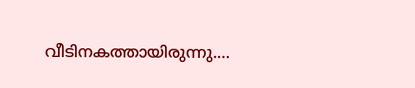വീടിനകത്തായിരുന്നു.…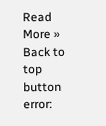Read More »
Back to top button
error: